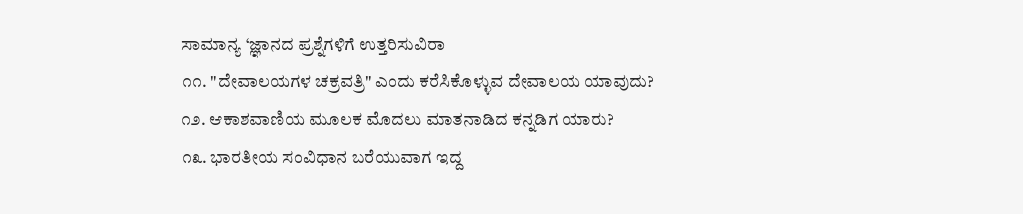ಸಾಮಾನ್ಯ ‘ಜ್ಞಾನದ ಪ್ರಶ್ನೆಗಳಿಗೆ ಉತ್ತರಿಸುವಿರಾ
೧೧. "ದೇವಾಲಯಗಳ ಚಕ್ರವತ್ರಿ" ಎಂದು ಕರೆಸಿಕೊಳ್ಳುವ ದೇವಾಲಯ ಯಾವುದು?
೧೨. ಆಕಾಶವಾಣಿಯ ಮೂಲಕ ಮೊದಲು ಮಾತನಾಡಿದ ಕನ್ನಡಿಗ ಯಾರು?
೧೩. ಭಾರತೀಯ ಸಂವಿಧಾನ ಬರೆಯುವಾಗ ಇದ್ದ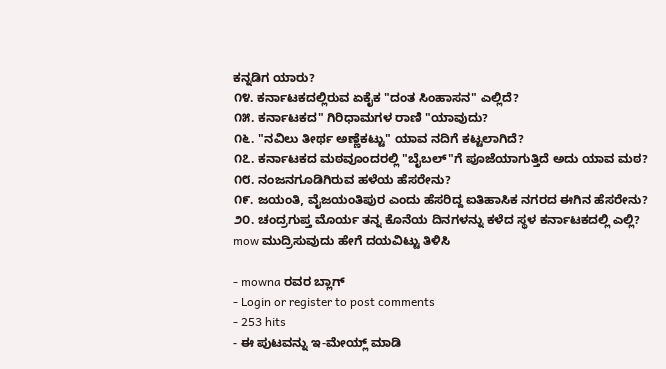ಕನ್ನಡಿಗ ಯಾರು?
೧೪. ಕರ್ನಾಟಕದಲ್ಲಿರುವ ಏಕೈಕ "ದಂತ ಸಿಂಹಾಸನ" ಎಲ್ಲಿದೆ?
೧೫. ಕರ್ನಾಟಕದ" ಗಿರಿಧಾಮಗಳ ರಾಣಿ "ಯಾವುದು?
೧೬. "ನವಿಲು ತೀರ್ಥ ಅಣ್ಣೆಕಟ್ಟು" ಯಾವ ನದಿಗೆ ಕಟ್ಟಲಾಗಿದೆ?
೧೭. ಕರ್ನಾಟಕದ ಮಠವೂಂದರಲ್ಲಿ "ಬೈಬಲ್"ಗೆ ಪೂಜೆಯಾಗುತ್ತಿದೆ ಅದು ಯಾವ ಮಠ?
೧೮. ನಂಜನಗೂಡಿಗಿರುವ ಹಳೆಯ ಹೆಸರೇನು?
೧೯. ಜಯಂತಿ, ವೈಜಯಂತಿಪುರ ಎಂದು ಹೆಸರಿದ್ದ ಐತಿಹಾಸಿಕ ನಗರದ ಈಗಿನ ಹೆಸರೇನು?
೨೦. ಚಂದ್ರಗುಪ್ತ ಮೊರ್ಯ ತನ್ನ ಕೊನೆಯ ದಿನಗಳನ್ನು ಕಳೆದ ಸ್ಥಳ ಕರ್ನಾಟಕದಲ್ಲಿ ಎಲ್ಲಿ?
mow ಮುದ್ರಿಸುವುದು ಹೇಗೆ ದಯವಿಟ್ಟು ತಿಳಿಸಿ

- mowna ರವರ ಬ್ಲಾಗ್
- Login or register to post comments
- 253 hits
- ಈ ಪುಟವನ್ನು ಇ-ಮೇಯ್ಲ್ ಮಾಡಿ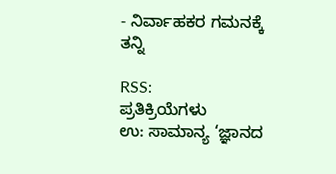- ನಿರ್ವಾಹಕರ ಗಮನಕ್ಕೆ ತನ್ನಿ

RSS:
ಪ್ರತಿಕ್ರಿಯೆಗಳು
ಉ: ಸಾಮಾನ್ಯ ‘ಜ್ಞಾನದ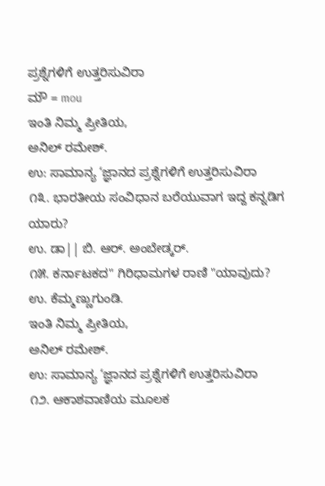ಪ್ರಶ್ನೆಗಳಿಗೆ ಉತ್ತರಿಸುವಿರಾ
ಮೌ = mou
ಇಂತಿ ನಿಮ್ಮ ಪ್ರೀತಿಯ,
ಅನಿಲ್ ರಮೇಶ್.
ಉ: ಸಾಮಾನ್ಯ ‘ಜ್ಞಾನದ ಪ್ರಶ್ನೆಗಳಿಗೆ ಉತ್ತರಿಸುವಿರಾ
೧೩. ಭಾರತೀಯ ಸಂವಿಧಾನ ಬರೆಯುವಾಗ ಇದ್ದ ಕನ್ನಡಿಗ ಯಾರು?
ಉ. ಡಾ|| ಬಿ. ಆರ್. ಅಂಬೇಡ್ಕರ್.
೧೫. ಕರ್ನಾಟಕದ" ಗಿರಿಧಾಮಗಳ ರಾಣಿ "ಯಾವುದು?
ಉ. ಕೆಮ್ಮಣ್ಣುಗುಂಡಿ.
ಇಂತಿ ನಿಮ್ಮ ಪ್ರೀತಿಯ,
ಅನಿಲ್ ರಮೇಶ್.
ಉ: ಸಾಮಾನ್ಯ ‘ಜ್ಞಾನದ ಪ್ರಶ್ನೆಗಳಿಗೆ ಉತ್ತರಿಸುವಿರಾ
೧೨. ಆಕಾಶವಾಣಿಯ ಮೂಲಕ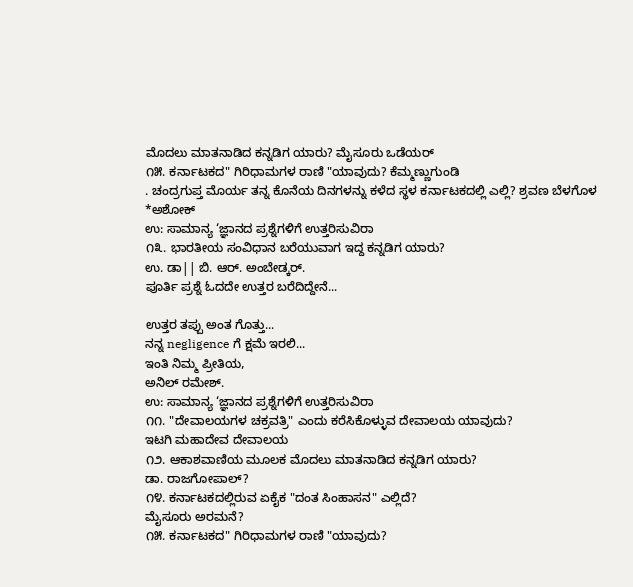ಮೊದಲು ಮಾತನಾಡಿದ ಕನ್ನಡಿಗ ಯಾರು? ಮೈಸೂರು ಒಡೆಯರ್
೧೫. ಕರ್ನಾಟಕದ" ಗಿರಿಧಾಮಗಳ ರಾಣಿ "ಯಾವುದು? ಕೆಮ್ಮಣ್ಣುಗುಂಡಿ
. ಚಂದ್ರಗುಪ್ತ ಮೊರ್ಯ ತನ್ನ ಕೊನೆಯ ದಿನಗಳನ್ನು ಕಳೆದ ಸ್ಥಳ ಕರ್ನಾಟಕದಲ್ಲಿ ಎಲ್ಲಿ? ಶ್ರವಣ ಬೆಳಗೊಳ
*ಅಶೋಕ್
ಉ: ಸಾಮಾನ್ಯ ‘ಜ್ಞಾನದ ಪ್ರಶ್ನೆಗಳಿಗೆ ಉತ್ತರಿಸುವಿರಾ
೧೩. ಭಾರತೀಯ ಸಂವಿಧಾನ ಬರೆಯುವಾಗ ಇದ್ದ ಕನ್ನಡಿಗ ಯಾರು?
ಉ. ಡಾ|| ಬಿ. ಆರ್. ಅಂಬೇಡ್ಕರ್.
ಪೂರ್ತಿ ಪ್ರಶ್ನೆ ಓದದೇ ಉತ್ತರ ಬರೆದಿದ್ದೇನೆ...

ಉತ್ತರ ತಪ್ಪು ಅಂತ ಗೊತ್ತು...
ನನ್ನ negligence ಗೆ ಕ್ಷಮೆ ಇರಲಿ...
ಇಂತಿ ನಿಮ್ಮ ಪ್ರೀತಿಯ,
ಅನಿಲ್ ರಮೇಶ್.
ಉ: ಸಾಮಾನ್ಯ ‘ಜ್ಞಾನದ ಪ್ರಶ್ನೆಗಳಿಗೆ ಉತ್ತರಿಸುವಿರಾ
೧೧. "ದೇವಾಲಯಗಳ ಚಕ್ರವತ್ರಿ" ಎಂದು ಕರೆಸಿಕೊಳ್ಳುವ ದೇವಾಲಯ ಯಾವುದು?
ಇಟಗಿ ಮಹಾದೇವ ದೇವಾಲಯ
೧೨. ಆಕಾಶವಾಣಿಯ ಮೂಲಕ ಮೊದಲು ಮಾತನಾಡಿದ ಕನ್ನಡಿಗ ಯಾರು?
ಡಾ. ರಾಜಗೋಪಾಲ್?
೧೪. ಕರ್ನಾಟಕದಲ್ಲಿರುವ ಏಕೈಕ "ದಂತ ಸಿಂಹಾಸನ" ಎಲ್ಲಿದೆ?
ಮೈಸೂರು ಅರಮನೆ?
೧೫. ಕರ್ನಾಟಕದ" ಗಿರಿಧಾಮಗಳ ರಾಣಿ "ಯಾವುದು?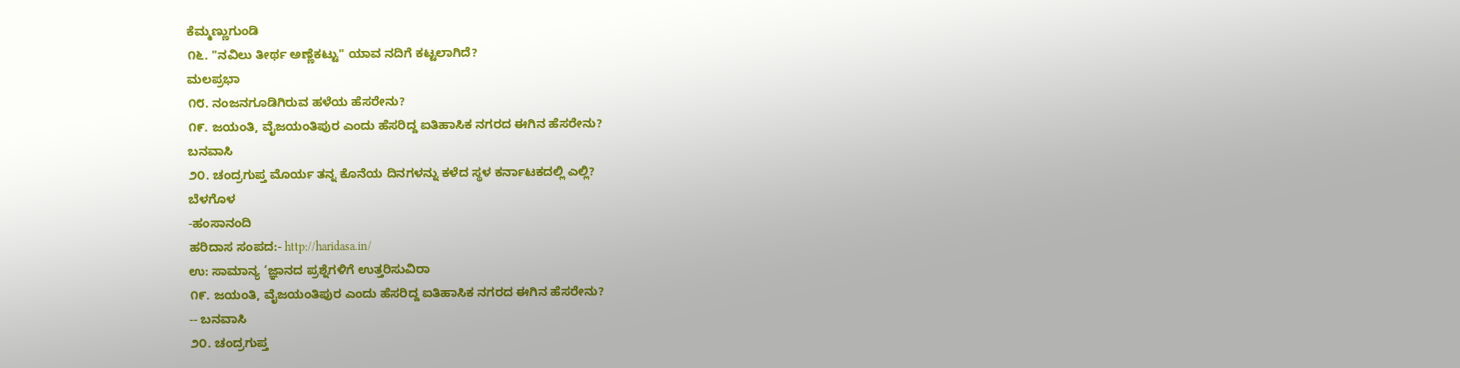ಕೆಮ್ಮಣ್ಣುಗುಂಡಿ
೧೬. "ನವಿಲು ತೀರ್ಥ ಅಣ್ಣೆಕಟ್ಟು" ಯಾವ ನದಿಗೆ ಕಟ್ಟಲಾಗಿದೆ?
ಮಲಪ್ರಭಾ
೧೮. ನಂಜನಗೂಡಿಗಿರುವ ಹಳೆಯ ಹೆಸರೇನು?
೧೯. ಜಯಂತಿ, ವೈಜಯಂತಿಪುರ ಎಂದು ಹೆಸರಿದ್ದ ಐತಿಹಾಸಿಕ ನಗರದ ಈಗಿನ ಹೆಸರೇನು?
ಬನವಾಸಿ
೨೦. ಚಂದ್ರಗುಪ್ತ ಮೊರ್ಯ ತನ್ನ ಕೊನೆಯ ದಿನಗಳನ್ನು ಕಳೆದ ಸ್ಥಳ ಕರ್ನಾಟಕದಲ್ಲಿ ಎಲ್ಲಿ?
ಬೆಳಗೊಳ
-ಹಂಸಾನಂದಿ
ಹರಿದಾಸ ಸಂಪದ:- http://haridasa.in/
ಉ: ಸಾಮಾನ್ಯ ‘ಜ್ಞಾನದ ಪ್ರಶ್ನೆಗಳಿಗೆ ಉತ್ತರಿಸುವಿರಾ
೧೯. ಜಯಂತಿ, ವೈಜಯಂತಿಪುರ ಎಂದು ಹೆಸರಿದ್ದ ಐತಿಹಾಸಿಕ ನಗರದ ಈಗಿನ ಹೆಸರೇನು?
-- ಬನವಾಸಿ
೨೦. ಚಂದ್ರಗುಪ್ತ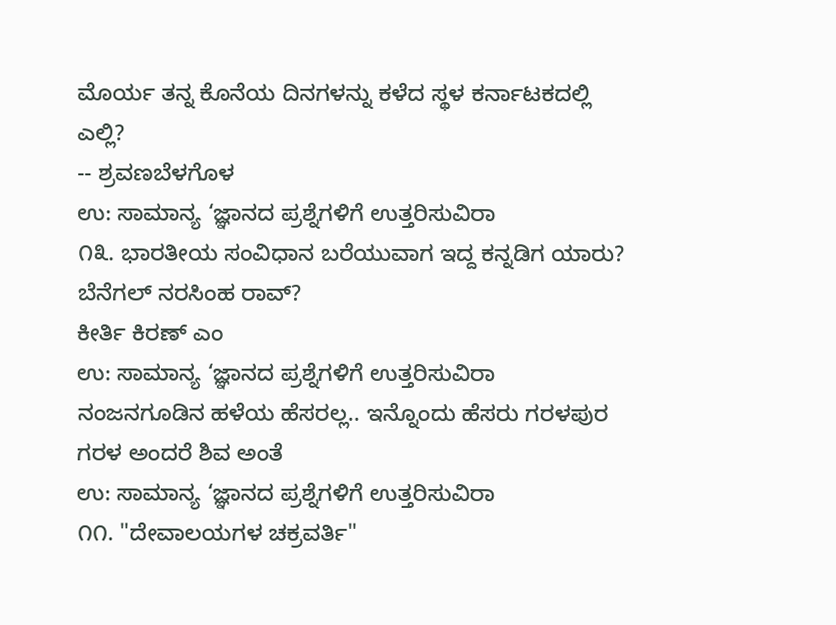ಮೊರ್ಯ ತನ್ನ ಕೊನೆಯ ದಿನಗಳನ್ನು ಕಳೆದ ಸ್ಥಳ ಕರ್ನಾಟಕದಲ್ಲಿ ಎಲ್ಲಿ?
-- ಶ್ರವಣಬೆಳಗೊಳ
ಉ: ಸಾಮಾನ್ಯ ‘ಜ್ಞಾನದ ಪ್ರಶ್ನೆಗಳಿಗೆ ಉತ್ತರಿಸುವಿರಾ
೧೩. ಭಾರತೀಯ ಸಂವಿಧಾನ ಬರೆಯುವಾಗ ಇದ್ದ ಕನ್ನಡಿಗ ಯಾರು?
ಬೆನೆಗಲ್ ನರಸಿಂಹ ರಾವ್?
ಕೀರ್ತಿ ಕಿರಣ್ ಎಂ
ಉ: ಸಾಮಾನ್ಯ ‘ಜ್ಞಾನದ ಪ್ರಶ್ನೆಗಳಿಗೆ ಉತ್ತರಿಸುವಿರಾ
ನಂಜನಗೂಡಿನ ಹಳೆಯ ಹೆಸರಲ್ಲ.. ಇನ್ನೊಂದು ಹೆಸರು ಗರಳಪುರ
ಗರಳ ಅಂದರೆ ಶಿವ ಅಂತೆ
ಉ: ಸಾಮಾನ್ಯ ‘ಜ್ಞಾನದ ಪ್ರಶ್ನೆಗಳಿಗೆ ಉತ್ತರಿಸುವಿರಾ
೧೧. "ದೇವಾಲಯಗಳ ಚಕ್ರವರ್ತಿ"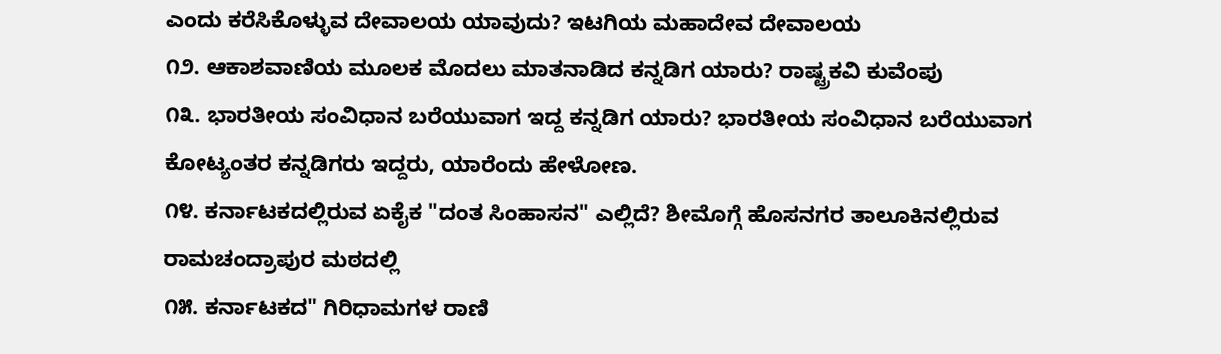ಎಂದು ಕರೆಸಿಕೊಳ್ಳುವ ದೇವಾಲಯ ಯಾವುದು? ಇಟಗಿಯ ಮಹಾದೇವ ದೇವಾಲಯ
೧೨. ಆಕಾಶವಾಣಿಯ ಮೂಲಕ ಮೊದಲು ಮಾತನಾಡಿದ ಕನ್ನಡಿಗ ಯಾರು? ರಾಷ್ಟ್ರಕವಿ ಕುವೆಂಪು
೧೩. ಭಾರತೀಯ ಸಂವಿಧಾನ ಬರೆಯುವಾಗ ಇದ್ದ ಕನ್ನಡಿಗ ಯಾರು? ಭಾರತೀಯ ಸಂವಿಧಾನ ಬರೆಯುವಾಗ ಕೋಟ್ಯಂತರ ಕನ್ನಡಿಗರು ಇದ್ದರು, ಯಾರೆಂದು ಹೇಳೋಣ.
೧೪. ಕರ್ನಾಟಕದಲ್ಲಿರುವ ಏಕೈಕ "ದಂತ ಸಿಂಹಾಸನ" ಎಲ್ಲಿದೆ? ಶೀಮೊಗ್ಗೆ ಹೊಸನಗರ ತಾಲೂಕಿನಲ್ಲಿರುವ ರಾಮಚಂದ್ರಾಪುರ ಮಠದಲ್ಲಿ
೧೫. ಕರ್ನಾಟಕದ" ಗಿರಿಧಾಮಗಳ ರಾಣಿ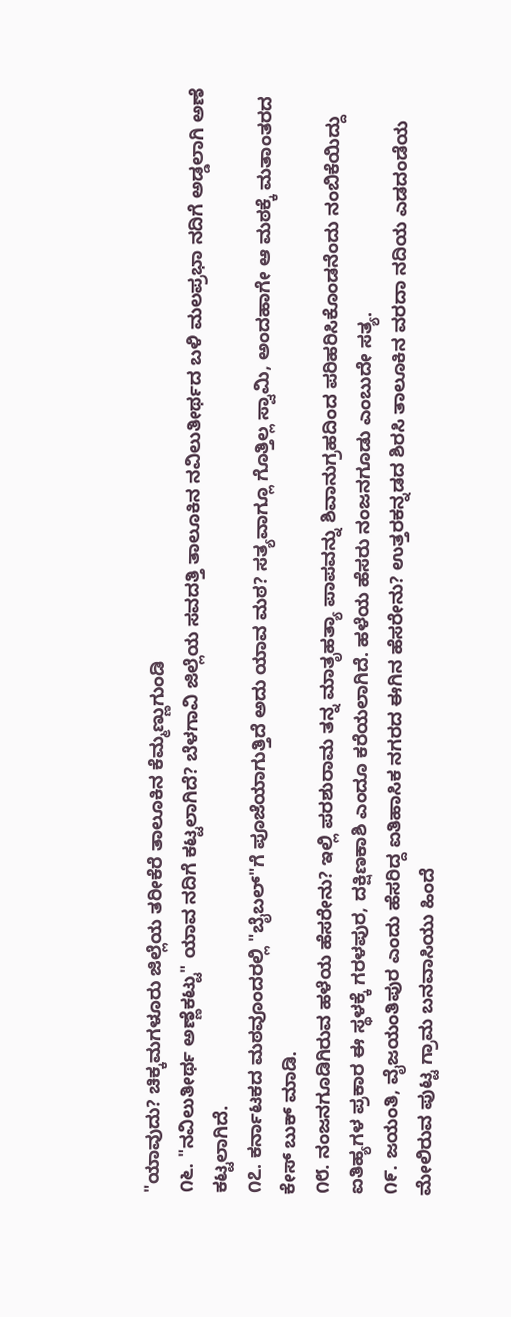"ಯಾವುದು? ಚಿಕ್ಕಮಗಳೂರು ಜಿಲ್ಲೆಯ ತರೀಕೆರೆ ತಾಲೂಕಿನ ಕೆಮ್ಮಣ್ಣುಗುಂಡಿ
೧೬. "ನವಿಲುತೀರ್ಥ ಅಣ್ಣೆಕಟ್ಟು" ಯಾವ ನದಿಗೆ ಕಟ್ಟಲಾಗಿದೆ? ಬೆಳಗಾವಿ ಜಿಲ್ಲೆಯ ಸವದತ್ತಿ ತಾಲೂಕಿನ ನವಿಲುತೀರ್ಥದ ಬಳಿ ಮಲಪ್ರಭಾ ನದಿಗೆ ಅಡ್ಡಲಾಗಿ ಅಣೆ ಕಟ್ಟಲಾಗಿದೆ.
೧೭. ಕರ್ನಾಟಕದ ಮಠವೂಂದರಲ್ಲಿ "ಬೈಬಲ್"ಗೆ ಪೂಜೆಯಾಗುತ್ತಿದೆ ಅದು ಯಾವ ಮಠ? ಸತ್ಯವಾಗ್ಲೂ ಗೊತ್ತಿಲ್ಲ ಸ್ವಾಮಿ, ಅಂದಹಾಗೇ ಆ ಮಠಕ್ಕೆ ಮತಾಂತರದ ಕೇಸ್ ಬುಕ್ ಮಾಡಿ.
೧೮. ನಂಜನಗೂಡಿಗಿರುವ ಹಳೆಯ ಹೆಸರೇನು? ಇಲ್ಲಿ ಪರಶುರಾಮ ತನ್ನ ಮಾತೃಹತ್ಯಾ ಪಾಪವನ್ನು ಶಿವಾನುಗ್ರಹದಿಂದ ಪರಿಹರಿಸಿಕೊಂಡನೆಂದು ನಂಬಿಕೆಯಿದ್ದು ಐತಿಹ್ಯಗಳ ಪ್ರಕಾರ ಈ ಸ್ಥಳಕ್ಕೆ ಗರಳಪುರ, ದಕ್ಷಿಣಕಾಶಿ ಎಂದೂ ಕರೆಯಲಾಗಿದೆ. ಹಳೆಯ ಹೆಸರು ನಂಜನಗೂಡು ಎಂಬುದೇ ಸತ್ಯ.
೧೯. ಜಯಂತಿ, ವೈಜಯಂತಿಪುರ ಎಂದು ಹೆಸರಿದ್ದ ಐತಿಹಾಸಿಕ ನಗರದ ಈಗಿನ ಹೆಸರೇನು? ಉತ್ತರಕನ್ನಡದ ಶಿರಸಿ ತಾಲೂಕಿನ ವರದಾ ನದಿಯ ಎಡದಂಡೆಯ ಮೇಲಿರುವ ಪುಟ್ಟ ಗ್ರಾಮ ಬನವಾಸಿಯು ಹಿಂದೆ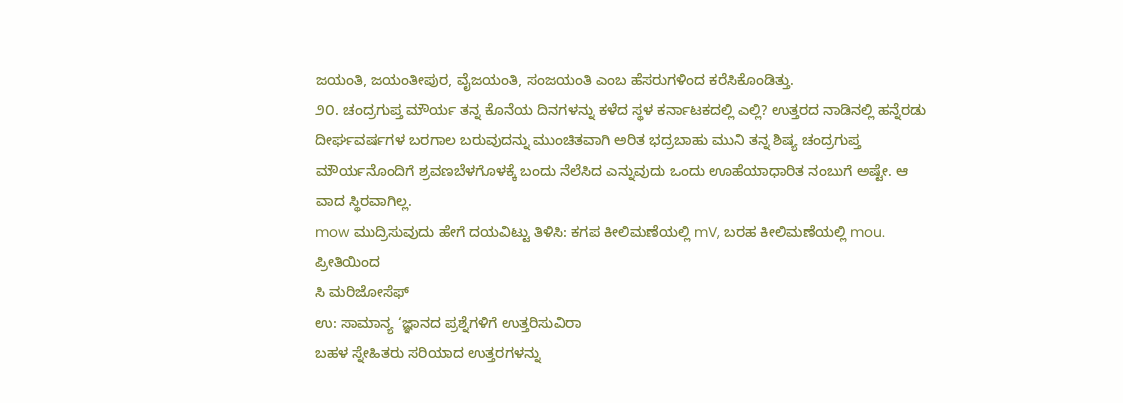ಜಯಂತಿ, ಜಯಂತೀಪುರ, ವೈಜಯಂತಿ, ಸಂಜಯಂತಿ ಎಂಬ ಹೆಸರುಗಳಿಂದ ಕರೆಸಿಕೊಂಡಿತ್ತು.
೨೦. ಚಂದ್ರಗುಪ್ತ ಮೌರ್ಯ ತನ್ನ ಕೊನೆಯ ದಿನಗಳನ್ನು ಕಳೆದ ಸ್ಥಳ ಕರ್ನಾಟಕದಲ್ಲಿ ಎಲ್ಲಿ? ಉತ್ತರದ ನಾಡಿನಲ್ಲಿ ಹನ್ನೆರಡು ದೀರ್ಘವರ್ಷಗಳ ಬರಗಾಲ ಬರುವುದನ್ನು ಮುಂಚಿತವಾಗಿ ಅರಿತ ಭದ್ರಬಾಹು ಮುನಿ ತನ್ನ ಶಿಷ್ಯ ಚಂದ್ರಗುಪ್ತ ಮೌರ್ಯನೊಂದಿಗೆ ಶ್ರವಣಬೆಳಗೊಳಕ್ಕೆ ಬಂದು ನೆಲೆಸಿದ ಎನ್ನುವುದು ಒಂದು ಊಹೆಯಾಧಾರಿತ ನಂಬುಗೆ ಅಷ್ಟೇ. ಆ ವಾದ ಸ್ಥಿರವಾಗಿಲ್ಲ.
mow ಮುದ್ರಿಸುವುದು ಹೇಗೆ ದಯವಿಟ್ಟು ತಿಳಿಸಿ: ಕಗಪ ಕೀಲಿಮಣೆಯಲ್ಲಿ mV, ಬರಹ ಕೀಲಿಮಣೆಯಲ್ಲಿ mou.
ಪ್ರೀತಿಯಿಂದ
ಸಿ ಮರಿಜೋಸೆಫ್
ಉ: ಸಾಮಾನ್ಯ ‘ಜ್ಞಾನದ ಪ್ರಶ್ನೆಗಳಿಗೆ ಉತ್ತರಿಸುವಿರಾ
ಬಹಳ ಸ್ನೇಹಿತರು ಸರಿಯಾದ ಉತ್ತರಗಳನ್ನು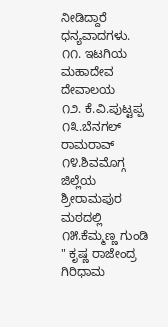ನೀಡಿದ್ದಾರೆ ಧನ್ಯವಾದಗಳು.
೧೧. ಇಟಗಿಯ ಮಹಾದೇವ ದೇವಾಲಯ
೧೨. ಕೆ.ವಿ.ಪುಟ್ಟಪ್ಪ
೧೩.ಬೆನಗಲ್ ರಾಮರಾವ್
೧೪.ಶಿವಮೊಗ್ಗ ಜಿಲ್ಲೆಯ ಶ್ರೀರಾಮಪುರ ಮಠದಲ್ಲಿ
೧೫.ಕೆಮ್ಮಣ್ಣ ಗುಂಡಿ " ಕೃಷ್ಣ ರಾಜೇಂದ್ರ ಗಿರಿಧಾಮ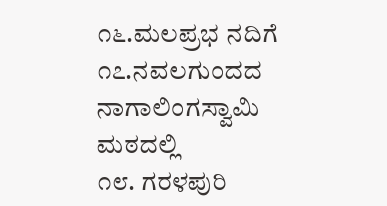೧೬.ಮಲಪ್ರಭ ನದಿಗೆ
೧೭.ನವಲಗುಂದದ ನಾಗಾಲಿಂಗಸ್ವಾಮಿ ಮಠದಲ್ಲಿ
೧೮. ಗರಳಪುರಿ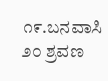೧೯.ಬನವಾಸಿ
೨೦ ಶ್ರವಣ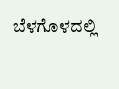ಬೆಳಗೊಳದಲ್ಲಿ